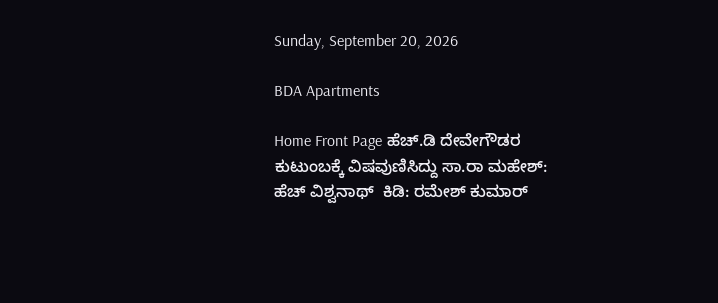Sunday, September 20, 2026

BDA Apartments

Home Front Page ಹೆಚ್.ಡಿ ದೇವೇಗೌಡರ ಕುಟುಂಬಕ್ಕೆ ವಿಷವುಣಿಸಿದ್ದು ಸಾ.ರಾ ಮಹೇಶ್: ಹೆಚ್ ವಿಶ್ವನಾಥ್  ಕಿಡಿ: ರಮೇಶ್ ಕುಮಾರ್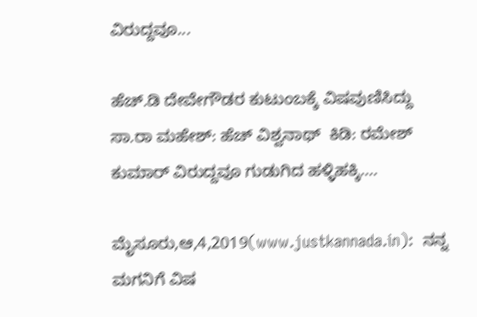ವಿರುದ್ದವೂ...

ಹೆಚ್.ಡಿ ದೇವೇಗೌಡರ ಕುಟುಂಬಕ್ಕೆ ವಿಷವುಣಿಸಿದ್ದು ಸಾ.ರಾ ಮಹೇಶ್: ಹೆಚ್ ವಿಶ್ವನಾಥ್  ಕಿಡಿ: ರಮೇಶ್ ಕುಮಾರ್ ವಿರುದ್ದವೂ ಗುಡುಗಿದ ಹಳ್ಳಿಹಕ್ಕಿ….

ಮೈಸೂರು,ಆ,4,2019(www.justkannada.in):  ನನ್ನ ಮಗನಿಗೆ ವಿಷ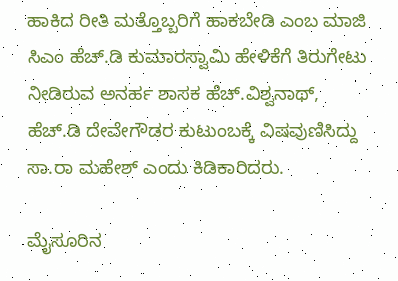ಹಾಕಿದ ರೀತಿ ಮತ್ತೊಬ್ಬರಿಗೆ ಹಾಕಬೇಡಿ ಎಂಬ ಮಾಜಿ ಸಿಎಂ ಹೆಚ್.ಡಿ ಕುಮಾರಸ್ವಾಮಿ ಹೇಳಿಕೆಗೆ ತಿರುಗೇಟು ನೀಡಿರುವ ಅನರ್ಹ ಶಾಸಕ ಹೆಚ್.ವಿಶ್ವನಾಥ್,  ಹೆಚ್.ಡಿ ದೇವೇಗೌಡರ ಕುಟುಂಬಕ್ಕೆ ವಿಷವುಣಿಸಿದ್ದು ಸಾ.ರಾ ಮಹೇಶ್ ಎಂದು ಕಿಡಿಕಾರಿದರು.

ಮೈಸೂರಿನ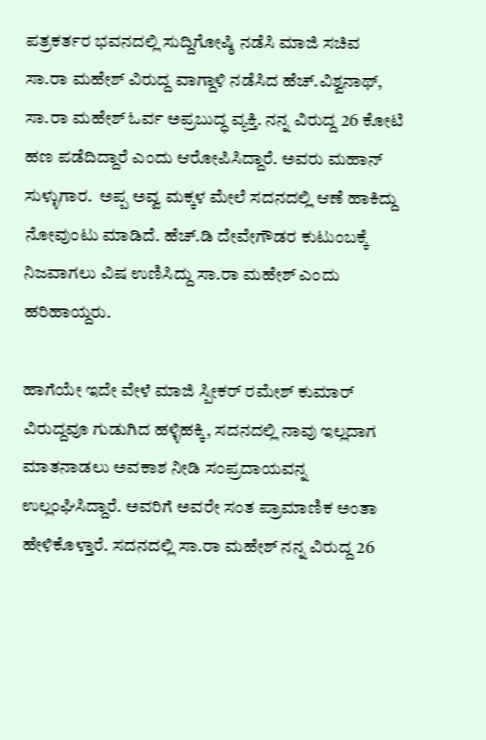ಪತ್ರಕರ್ತರ ಭವನದಲ್ಲಿ ಸುದ್ದಿಗೋಷ್ಠಿ ನಡೆಸಿ ಮಾಜಿ ಸಚಿವ ಸಾ.ರಾ ಮಹೇಶ್ ವಿರುದ್ದ ವಾಗ್ದಾಳಿ ನಡೆಸಿದ ಹೆಚ್.ವಿಶ್ವನಾಥ್, ಸಾ.ರಾ ಮಹೇಶ್ ಓರ್ವ ಅಪ್ರಬುದ್ಧ ವ್ಯಕ್ತಿ. ನನ್ನ ವಿರುದ್ದ 26 ಕೋಟಿ ಹಣ ಪಡೆದಿದ್ದಾರೆ ಎಂದು ಆರೋಪಿಸಿದ್ದಾರೆ. ಅವರು ಮಹಾನ್ ಸುಳ್ಳುಗಾರ.  ಅಪ್ಪ ಅವ್ವ ಮಕ್ಕಳ ಮೇಲೆ ಸದನದಲ್ಲಿ ಆಣೆ ಹಾಕಿದ್ದು ನೋವುಂಟು ಮಾಡಿದೆ. ಹೆಚ್.ಡಿ ದೇವೇಗೌಡರ ಕುಟುಂಬಕ್ಕೆ ನಿಜವಾಗಲು ವಿಷ ಉಣಿಸಿದ್ದು ಸಾ.ರಾ ಮಹೇಶ್ ಎಂದು ಹರಿಹಾಯ್ದರು.

ಹಾಗೆಯೇ ಇದೇ ವೇಳೆ ಮಾಜಿ ಸ್ಪೀಕರ್ ರಮೇಶ್ ಕುಮಾರ್ ವಿರುದ್ದವೂ ಗುಡುಗಿದ ಹಳ್ಳಿಹಕ್ಕಿ, ಸದನದಲ್ಲಿ ನಾವು ಇಲ್ಲದಾಗ ಮಾತನಾಡಲು ಅವಕಾಶ ನೀಡಿ ಸಂಪ್ರದಾಯವನ್ನ ಉಲ್ಲಂಘಿಸಿದ್ದಾರೆ. ಅವರಿಗೆ ಅವರೇ ಸಂತ ಪ್ರಾಮಾಣಿಕ ಅಂತಾ ಹೇಳಿಕೊಳ್ತಾರೆ. ಸದನದಲ್ಲಿ ಸಾ.ರಾ ಮಹೇಶ್ ನನ್ನ ವಿರುದ್ದ 26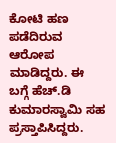ಕೋಟಿ ಹಣ ಪಡೆದಿರುವ ಆರೋಪ ಮಾಡಿದ್ದರು. ಈ ಬಗ್ಗೆ ಹೆಚ್.ಡಿ ಕುಮಾರಸ್ವಾಮಿ ಸಹ ಪ್ರಸ್ತಾಪಿಸಿದ್ದರು.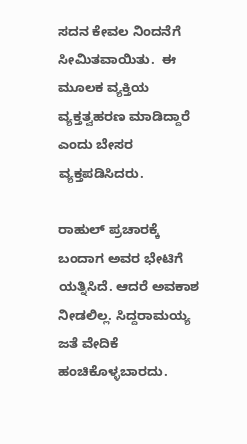ಸದನ ಕೇವಲ ನಿಂದನೆಗೆ ಸೀಮಿತವಾಯಿತು.  ಈ ಮೂಲಕ ವ್ಯಕ್ತಿಯ ವ್ಯಕ್ತತ್ವಹರಣ ಮಾಡಿದ್ದಾರೆ ಎಂದು ಬೇಸರ ವ್ಯಕ್ತಪಡಿಸಿದರು.

ರಾಹುಲ್ ಪ್ರಚಾರಕ್ಕೆ ಬಂದಾಗ ಅವರ ಭೇಟಿಗೆ ಯತ್ನಿಸಿದೆ. ಆದರೆ ಅವಕಾಶ ನೀಡಲಿಲ್ಲ. ಸಿದ್ದರಾಮಯ್ಯ ಜತೆ ವೇದಿಕೆ ಹಂಚಿಕೊಳ್ಳಬಾರದು.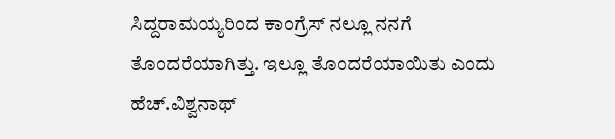ಸಿದ್ದರಾಮಯ್ಯರಿಂದ ಕಾಂಗ್ರೆಸ್ ನಲ್ಲೂ ನನಗೆ ತೊಂದರೆಯಾಗಿತ್ತು. ಇಲ್ಲೂ ತೊಂದರೆಯಾಯಿತು ಎಂದು ಹೆಚ್.ವಿಶ್ವನಾಥ್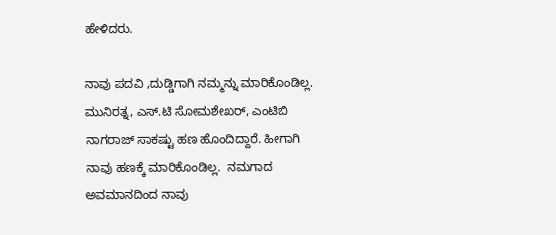ಹೇಳಿದರು.

ನಾವು ಪದವಿ ,ದುಡ್ಡಿಗಾಗಿ ನಮ್ಮನ್ನು ಮಾರಿಕೊಂಡಿಲ್ಲ. ಮುನಿರತ್ನ, ಎಸ್.ಟಿ ಸೋಮಶೇಖರ್, ಎಂಟಿಬಿ ನಾಗರಾಜ್ ಸಾಕಷ್ಟು ಹಣ ಹೊಂದಿದ್ದಾರೆ. ಹೀಗಾಗಿ  ನಾವು ಹಣಕ್ಕೆ ಮಾರಿಕೊಂಡಿಲ್ಲ.  ನಮಗಾದ ಅವಮಾನದಿಂದ ನಾವು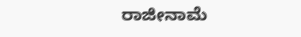ರಾಜೀನಾಮೆ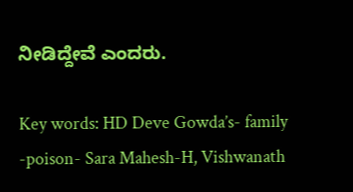ನೀಡಿದ್ದೇವೆ ಎಂದರು.

Key words: HD Deve Gowda’s- family -poison- Sara Mahesh-H, Vishwanath